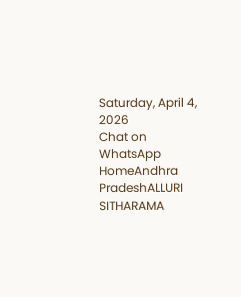Saturday, April 4, 2026
Chat on WhatsApp
HomeAndhra PradeshALLURI SITHARAMA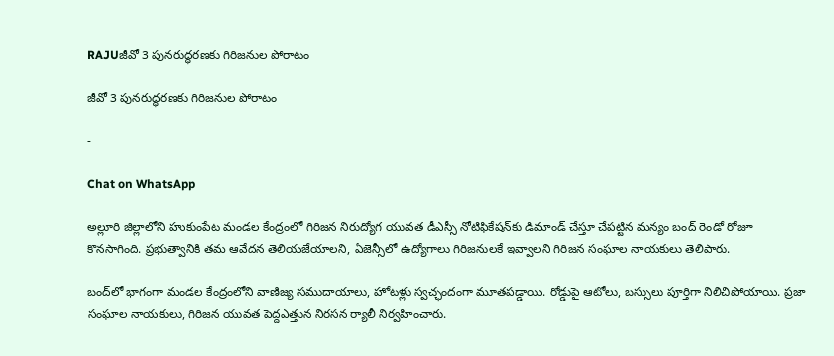RAJUజీవో 3 పునరుద్ధరణకు గిరిజనుల పోరాటం

జీవో 3 పునరుద్ధరణకు గిరిజనుల పోరాటం

-

Chat on WhatsApp

అల్లూరి జిల్లాలోని హుకుంపేట మండల కేంద్రంలో గిరిజన నిరుద్యోగ యువత డీఎస్సీ నోటిఫికేషన్‌కు డిమాండ్ చేస్తూ చేపట్టిన మన్యం బంద్ రెండో రోజూ కొనసాగింది. ప్రభుత్వానికి తమ ఆవేదన తెలియజేయాలని, ఏజెన్సీలో ఉద్యోగాలు గిరిజనులకే ఇవ్వాలని గిరిజన సంఘాల నాయకులు తెలిపారు.

బంద్‌లో భాగంగా మండల కేంద్రంలోని వాణిజ్య సముదాయాలు, హోటళ్లు స్వచ్ఛందంగా మూతపడ్డాయి. రోడ్డుపై ఆటోలు, బస్సులు పూర్తిగా నిలిచిపోయాయి. ప్రజా సంఘాల నాయకులు, గిరిజన యువత పెద్దఎత్తున నిరసన ర్యాలీ నిర్వహించారు.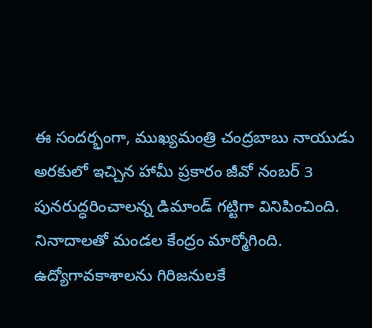ఈ సందర్భంగా, ముఖ్యమంత్రి చంద్రబాబు నాయుడు అరకులో ఇచ్చిన హామీ ప్రకారం జీవో నంబర్ 3 పునరుద్ధరించాలన్న డిమాండ్ గట్టిగా వినిపించింది. నినాదాలతో మండల కేంద్రం మార్మోగింది. ఉద్యోగావకాశాలను గిరిజనులకే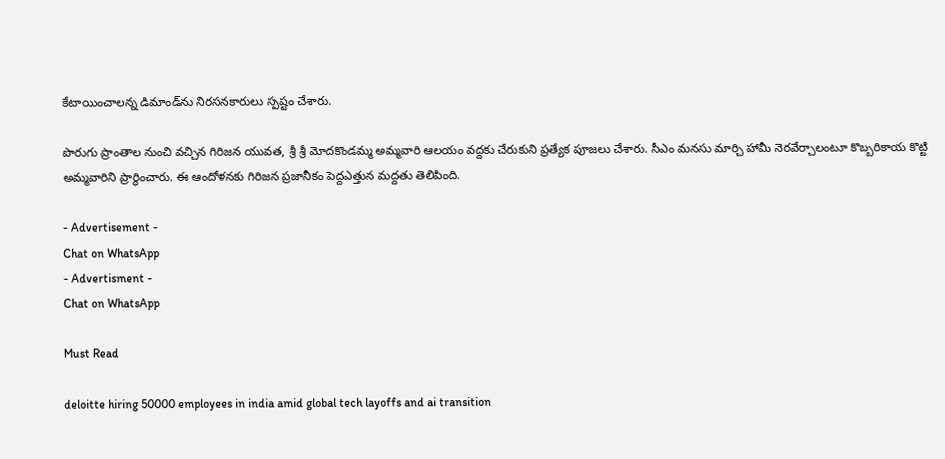కేటాయించాలన్న డిమాండ్‌ను నిరసనకారులు స్పష్టం చేశారు.

పొరుగు ప్రాంతాల నుంచి వచ్చిన గిరిజన యువత, శ్రీ శ్రీ మోదకొండమ్మ అమ్మవారి ఆలయం వద్దకు చేరుకుని ప్రత్యేక పూజలు చేశారు. సీఎం మనసు మార్చి హామీ నెరవేర్చాలంటూ కొబ్బరికాయ కొట్టి అమ్మవారిని ప్రార్థించారు. ఈ ఆందోళనకు గిరిజన ప్రజానీకం పెద్దఎత్తున మద్దతు తెలిపింది.

- Advertisement -
Chat on WhatsApp
- Advertisment -
Chat on WhatsApp

Must Read

deloitte hiring 50000 employees in india amid global tech layoffs and ai transition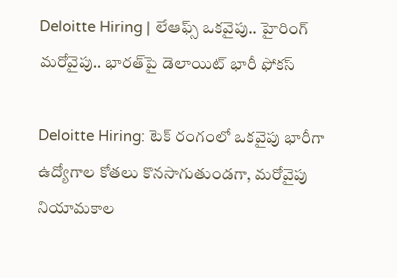Deloitte Hiring | లేఆఫ్స్ ఒకవైపు.. హైరింగ్ మరోవైపు.. భారత్‌పై డెలాయిట్ భారీ ఫోకస్

Deloitte Hiring: టెక్ రంగంలో ఒకవైపు భారీగా ఉద్యోగాల కోతలు కొనసాగుతుండగా, మరోవైపు నియామకాల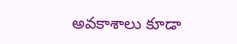అవకాశాలు కూడా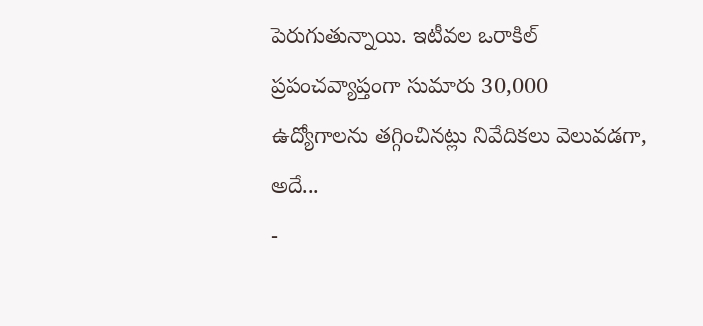పెరుగుతున్నాయి. ఇటీవల ఒరాకిల్ ప్రపంచవ్యాప్తంగా సుమారు 30,000 ఉద్యోగాలను తగ్గించినట్లు నివేదికలు వెలువడగా, అదే...
-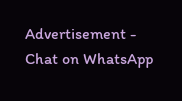Advertisement -
Chat on WhatsApp